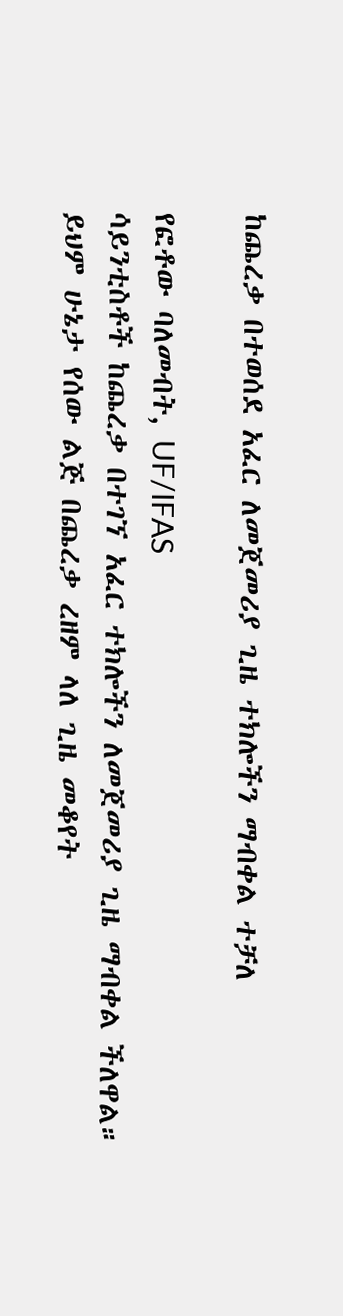ከጨረቃ በተወሰደ አፈር ለመጀመሪያ ጊዜ ተክሎችን ማብቀል ተቻለ

የፎቶው ባለመብት, UF/IFAS
ሳይንቲስቶች ከጨረቃ በተገኘ አፈር ተክሎችን ለመጀመሪያ ጊዜ ማብቀል ችለዋል።
ይህም ሁኔታ የሰው ልጅ በጨረቃ ረዘም ላለ ጊዜ መቆየት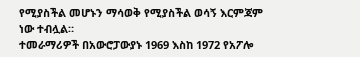የሚያስችል መሆኑን ማሳወቅ የሚያስችል ወሳኝ እርምጃም ነው ተብሏል።
ተመራማሪዎች በአውሮፓውያኑ 1969 እስከ 1972 የአፖሎ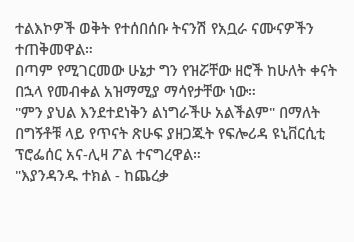ተልእኮዎች ወቅት የተሰበሰቡ ትናንሽ የአቧራ ናሙናዎችን ተጠቅመዋል።
በጣም የሚገርመው ሁኔታ ግን የዝሯቸው ዘሮች ከሁለት ቀናት በኋላ የመብቀል አዝማሚያ ማሳየታቸው ነው።
"ምን ያህል እንደተደነቅን ልነግራችሁ አልችልም" በማለት በግኝቶቹ ላይ የጥናት ጽሁፍ ያዘጋጁት የፍሎሪዳ ዩኒቨርሲቲ ፕሮፌሰር አና-ሊዛ ፖል ተናግረዋል።
"እያንዳንዱ ተክል - ከጨረቃ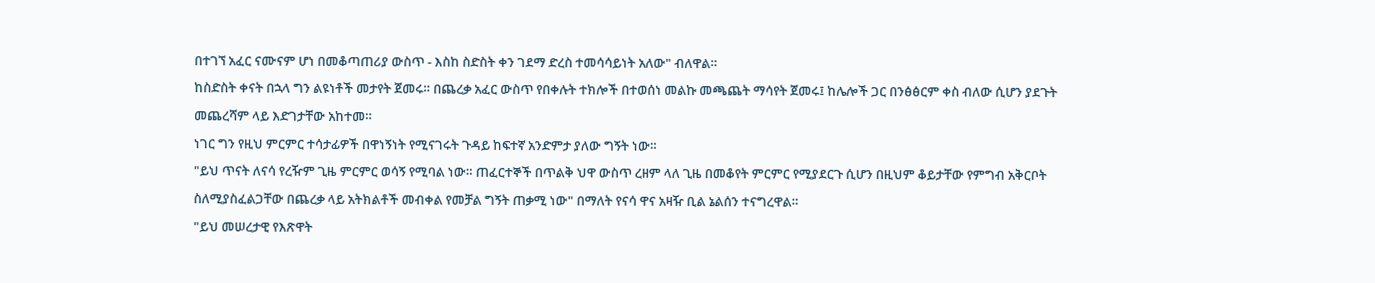በተገኘ አፈር ናሙናም ሆነ በመቆጣጠሪያ ውስጥ - እስከ ስድስት ቀን ገደማ ድረስ ተመሳሳይነት አለው" ብለዋል።
ከስድስት ቀናት በኋላ ግን ልዩነቶች መታየት ጀመሩ። በጨረቃ አፈር ውስጥ የበቀሉት ተክሎች በተወሰነ መልኩ መጫጨት ማሳየት ጀመሩ፤ ከሌሎች ጋር በንፅፅርም ቀስ ብለው ሲሆን ያደጉት መጨረሻም ላይ እድገታቸው አከተመ።
ነገር ግን የዚህ ምርምር ተሳታፊዎች በዋነኝነት የሚናገሩት ጉዳይ ከፍተኛ አንድምታ ያለው ግኝት ነው።
"ይህ ጥናት ለናሳ የረዥም ጊዜ ምርምር ወሳኝ የሚባል ነው። ጠፈርተኞች በጥልቅ ህዋ ውስጥ ረዘም ላለ ጊዜ በመቆየት ምርምር የሚያደርጉ ሲሆን በዚህም ቆይታቸው የምግብ አቅርቦት ስለሚያስፈልጋቸው በጨረቃ ላይ አትክልቶች መብቀል የመቻል ግኝት ጠቃሚ ነው" በማለት የናሳ ዋና አዛዥ ቢል ኔልሰን ተናግረዋል።
"ይህ መሠረታዊ የእጽዋት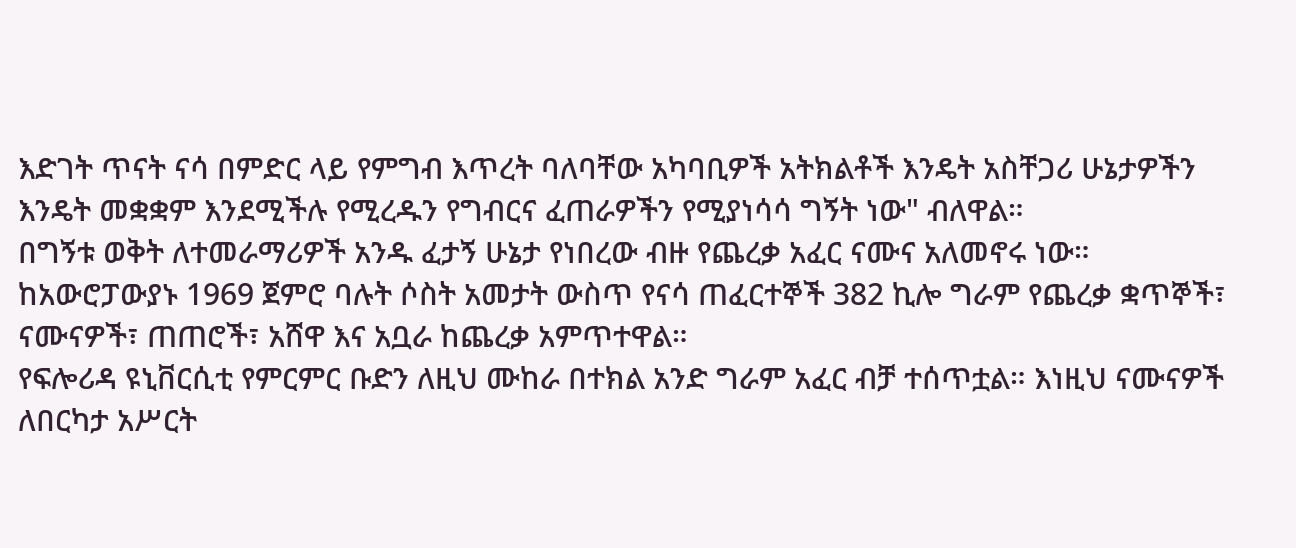እድገት ጥናት ናሳ በምድር ላይ የምግብ እጥረት ባለባቸው አካባቢዎች አትክልቶች እንዴት አስቸጋሪ ሁኔታዎችን እንዴት መቋቋም እንደሚችሉ የሚረዱን የግብርና ፈጠራዎችን የሚያነሳሳ ግኝት ነው" ብለዋል።
በግኝቱ ወቅት ለተመራማሪዎች አንዱ ፈታኝ ሁኔታ የነበረው ብዙ የጨረቃ አፈር ናሙና አለመኖሩ ነው።
ከአውሮፓውያኑ 1969 ጀምሮ ባሉት ሶስት አመታት ውስጥ የናሳ ጠፈርተኞች 382 ኪሎ ግራም የጨረቃ ቋጥኞች፣ ናሙናዎች፣ ጠጠሮች፣ አሸዋ እና አቧራ ከጨረቃ አምጥተዋል።
የፍሎሪዳ ዩኒቨርሲቲ የምርምር ቡድን ለዚህ ሙከራ በተክል አንድ ግራም አፈር ብቻ ተሰጥቷል። እነዚህ ናሙናዎች ለበርካታ አሥርት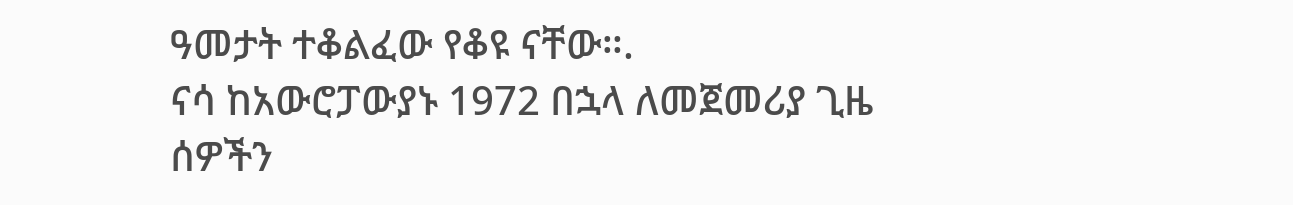ዓመታት ተቆልፈው የቆዩ ናቸው።.
ናሳ ከአውሮፓውያኑ 1972 በኋላ ለመጀመሪያ ጊዜ ሰዎችን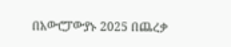በአውሮፓውያኑ 2025 በጨረቃ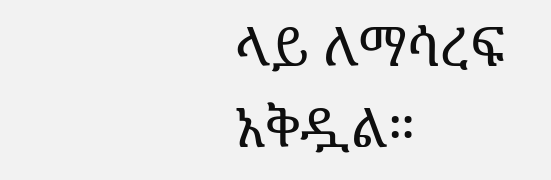ላይ ለማሳረፍ አቅዷል።